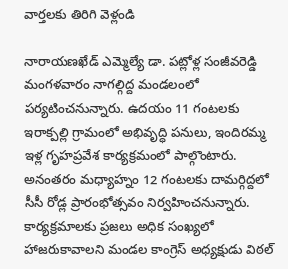వార్తలకు తిరిగి వెళ్లండి

నారాయణఖేడ్ ఎమ్మెల్యే డా. పట్లోళ్ల సంజీవరెడ్డి మంగళవారం నాగల్గిద్ద మండలంలో పర్యటించనున్నారు. ఉదయం 11 గంటలకు ఇరాక్పల్లి గ్రామంలో అభివృద్ధి పనులు, ఇందిరమ్మ ఇళ్ల గృహప్రవేశ కార్యక్రమంలో పాల్గొంటారు.
అనంతరం మధ్యాహ్నం 12 గంటలకు దామర్గిద్దలో సీసీ రోడ్ల ప్రారంభోత్సవం నిర్వహించనున్నారు. కార్యక్రమాలకు ప్రజలు అధిక సంఖ్యలో హాజరుకావాలని మండల కాంగ్రెస్ అధ్యక్షుడు విఠల్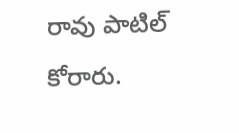రావు పాటిల్ కోరారు.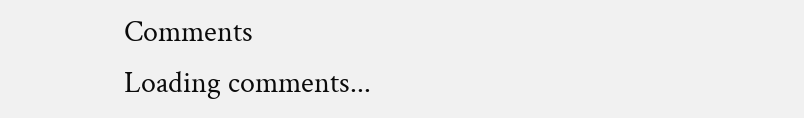Comments
Loading comments...